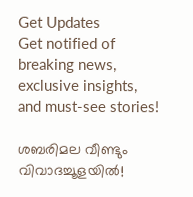Get Updates
Get notified of breaking news, exclusive insights, and must-see stories!

ശബരിമല വീണ്ടും വിവാദച്ചൂളയിൽ!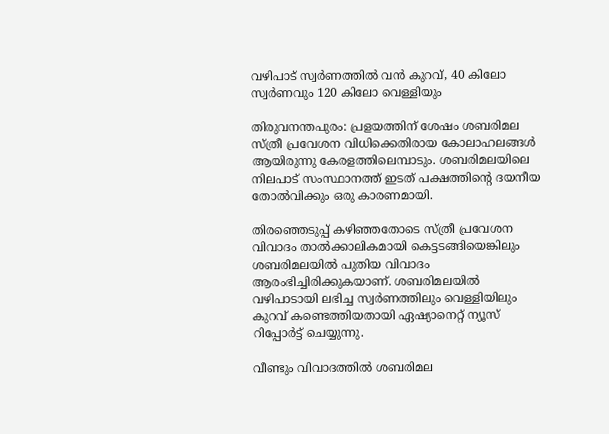വഴിപാട് സ്വർണത്തിൽ വൻ കുറവ്, 40 കിലോ സ്വർണവും 120 കിലോ വെള്ളിയും

തിരുവനന്തപുരം: പ്രളയത്തിന് ശേഷം ശബരിമല സ്ത്രീ പ്രവേശന വിധിക്കെതിരായ കോലാഹലങ്ങള്‍ ആയിരുന്നു കേരളത്തിലെമ്പാടും. ശബരിമലയിലെ നിലപാട് സംസ്ഥാനത്ത് ഇടത് പക്ഷത്തിന്റെ ദയനീയ തോല്‍വിക്കും ഒരു കാരണമായി.

തിരഞ്ഞെടുപ്പ് കഴിഞ്ഞതോടെ സ്ത്രീ പ്രവേശന വിവാദം താല്‍ക്കാലികമായി കെട്ടടങ്ങിയെങ്കിലും ശബരിമലയില്‍ പുതിയ വിവാദം ആരംഭിച്ചിരിക്കുകയാണ്. ശബരിമലയില്‍ വഴിപാടായി ലഭിച്ച സ്വര്‍ണത്തിലും വെള്ളിയിലും കുറവ് കണ്ടെത്തിയതായി ഏഷ്യാനെറ്റ് ന്യൂസ് റിപ്പോര്‍ട്ട് ചെയ്യുന്നു.

വീണ്ടും വിവാദത്തിൽ ശബരിമല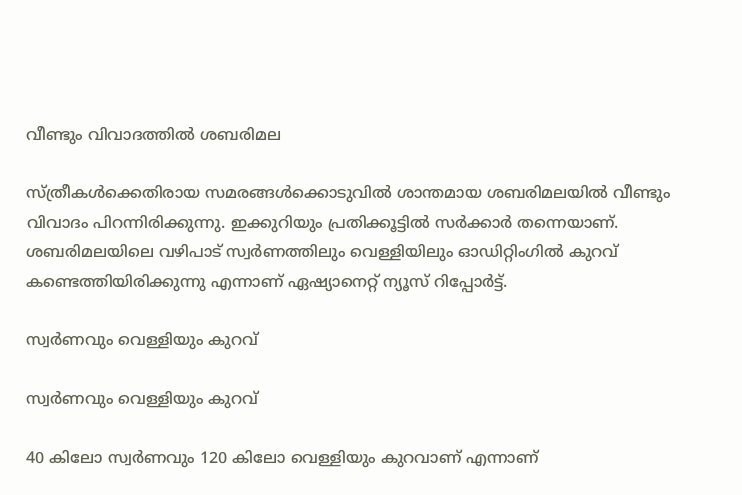വീണ്ടും വിവാദത്തിൽ ശബരിമല

സ്ത്രീകള്‍ക്കെതിരായ സമരങ്ങള്‍ക്കൊടുവില്‍ ശാന്തമായ ശബരിമലയില്‍ വീണ്ടും വിവാദം പിറന്നിരിക്കുന്നു. ഇക്കുറിയും പ്രതിക്കൂട്ടില്‍ സര്‍ക്കാര്‍ തന്നെയാണ്. ശബരിമലയിലെ വഴിപാട് സ്വര്‍ണത്തിലും വെള്ളിയിലും ഓഡിറ്റിംഗില്‍ കുറവ് കണ്ടെത്തിയിരിക്കുന്നു എന്നാണ് ഏഷ്യാനെറ്റ് ന്യൂസ് റിപ്പോര്‍ട്ട്.

സ്വർണവും വെള്ളിയും കുറവ്

സ്വർണവും വെള്ളിയും കുറവ്

40 കിലോ സ്വര്‍ണവും 120 കിലോ വെള്ളിയും കുറവാണ് എന്നാണ്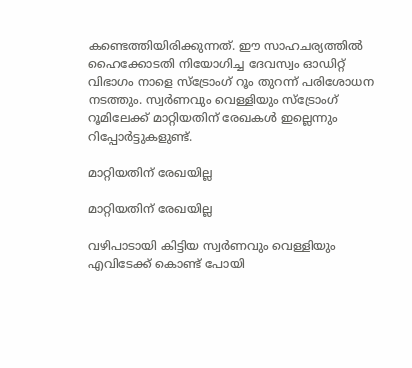കണ്ടെത്തിയിരിക്കുന്നത്. ഈ സാഹചര്യത്തില്‍ ഹൈക്കോടതി നിയോഗിച്ച ദേവസ്വം ഓഡിറ്റ് വിഭാഗം നാളെ സ്‌ട്രോംഗ് റൂം തുറന്ന് പരിശോധന നടത്തും. സ്വര്‍ണവും വെള്ളിയും സ്‌ട്രോംഗ് റൂമിലേക്ക് മാറ്റിയതിന് രേഖകള്‍ ഇല്ലെന്നും റിപ്പോര്‍ട്ടുകളുണ്ട്.

മാറ്റിയതിന് രേഖയില്ല

മാറ്റിയതിന് രേഖയില്ല

വഴിപാടായി കിട്ടിയ സ്വര്‍ണവും വെള്ളിയും എവിടേക്ക് കൊണ്ട് പോയി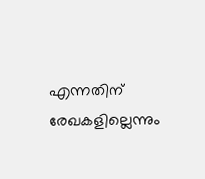എന്നതിന് രേഖകളില്ലെന്നും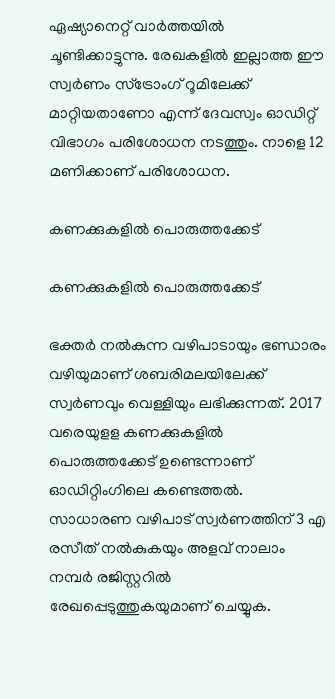ഏഷ്യാനെറ്റ് വാര്‍ത്തയില്‍ ചൂണ്ടിക്കാട്ടുന്നു. രേഖകളില്‍ ഇല്ലാത്ത ഈ സ്വര്‍ണം സ്‌ട്രോംഗ് റൂമിലേക്ക് മാറ്റിയതാണോ എന്ന് ദേവസ്വം ഓഡിറ്റ് വിഭാഗം പരിശോധന നടത്തും. നാളെ 12 മണിക്കാണ് പരിശോധന.

കണക്കുകളില്‍ പൊരുത്തക്കേട്

കണക്കുകളില്‍ പൊരുത്തക്കേട്

ഭക്തര്‍ നല്‍കുന്ന വഴിപാടായും ഭണ്ഡാരം വഴിയുമാണ് ശബരിമലയിലേക്ക് സ്വര്‍ണവും വെള്ളിയും ലഭിക്കുന്നത്. 2017 വരെയുളള കണക്കുകളില്‍ പൊരുത്തക്കേട് ഉണ്ടെന്നാണ് ഓഡിറ്റിംഗിലെ കണ്ടെത്തല്‍. സാധാരണ വഴിപാട് സ്വര്‍ണത്തിന് 3 എ രസീത് നല്‍കുകയും അളവ് നാലാം നമ്പര്‍ രജിസ്റ്ററില്‍ രേഖപ്പെടുത്തുകയുമാണ് ചെയ്യുക.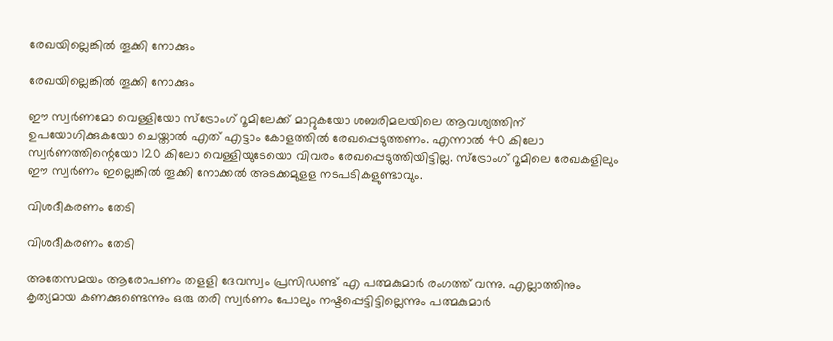രേഖയില്ലെങ്കിൽ തൂക്കി നോക്കും

രേഖയില്ലെങ്കിൽ തൂക്കി നോക്കും

ഈ സ്വര്‍ണമോ വെള്ളിയോ സ്‌ട്രോംഗ് റൂമിലേക്ക് മാറ്റുകയോ ശബരിമലയിലെ ആവശ്യത്തിന് ഉപയോഗിക്കുകയോ ചെയ്താല്‍ എത് എട്ടാം കോളത്തില്‍ രേഖപ്പെടുത്തണം. എന്നാല്‍ 40 കിലോ സ്വര്‍ണത്തിന്റെയോ 120 കിലോ വെള്ളിയുടേയൊ വിവരം രേഖപ്പെടുത്തിയിട്ടില്ല. സ്‌ട്രോംഗ് റൂമിലെ രേഖകളിലും ഈ സ്വര്‍ണം ഇല്ലെങ്കില്‍ തൂക്കി നോക്കല്‍ അടക്കമുളള നടപടികളുണ്ടാവും.

വിശദീകരണം തേടി

വിശദീകരണം തേടി

അതേസമയം ആരോപണം തളളി ദേവസ്വം പ്രസിഡണ്ട് എ പത്മകുമാര്‍ രംഗത്ത് വന്നു. എല്ലാത്തിനും കൃത്യമായ കണക്കുണ്ടെന്നും ഒരു തരി സ്വര്‍ണം പോലും നഷ്ടപ്പെട്ടിട്ടില്ലെന്നും പത്മകുമാര്‍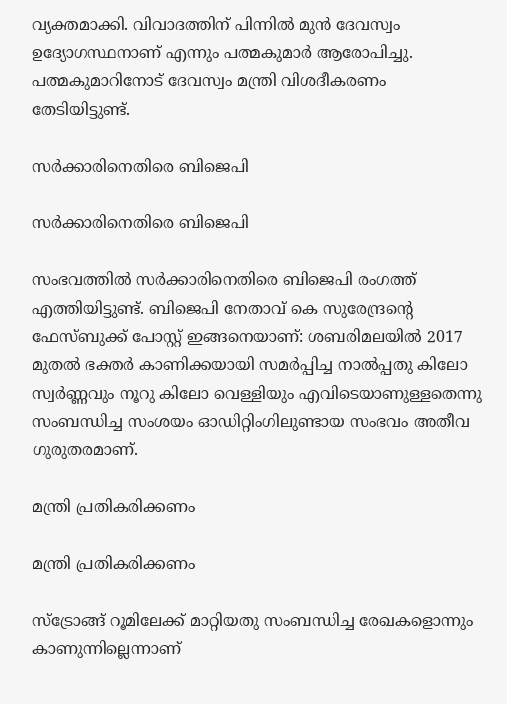വ്യക്തമാക്കി. വിവാദത്തിന് പിന്നില്‍ മുന്‍ ദേവസ്വം ഉദ്യോഗസ്ഥനാണ് എന്നും പത്മകുമാര്‍ ആരോപിച്ചു. പത്മകുമാറിനോട് ദേവസ്വം മന്ത്രി വിശദീകരണം തേടിയിട്ടുണ്ട്.

സര്‍ക്കാരിനെതിരെ ബിജെപി

സര്‍ക്കാരിനെതിരെ ബിജെപി

സംഭവത്തില്‍ സര്‍ക്കാരിനെതിരെ ബിജെപി രംഗത്ത് എത്തിയിട്ടുണ്ട്. ബിജെപി നേതാവ് കെ സുരേന്ദ്രന്റെ ഫേസ്ബുക്ക് പോസ്റ്റ് ഇങ്ങനെയാണ്: ശബരിമലയിൽ 2017 മുതൽ ഭക്തർ കാണിക്കയായി സമർപ്പിച്ച നാൽപ്പതു കിലോ സ്വർണ്ണവും നൂറു കിലോ വെള്ളിയും എവിടെയാണുള്ളതെന്നു സംബന്ധിച്ച സംശയം ഓഡിറ്റിംഗിലുണ്ടായ സംഭവം അതീവ ഗുരുതരമാണ്.

മന്ത്രി പ്രതികരിക്കണം

മന്ത്രി പ്രതികരിക്കണം

സ്ട്രോങ്ങ് റൂമിലേക്ക് മാറ്റിയതു സംബന്ധിച്ച രേഖകളൊന്നും കാണുന്നില്ലെന്നാണ്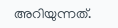അറിയുന്നത്.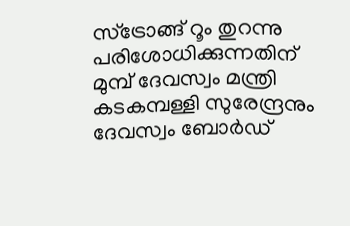സ്ട്രോങ്ങ് റൂം തുറന്നു പരിശോധിക്കുന്നതിന് മുമ്പ് ദേവസ്വം മന്ത്രി കടകമ്പള്ളി സുരേന്ദ്രനും ദേവസ്വം ബോർഡ്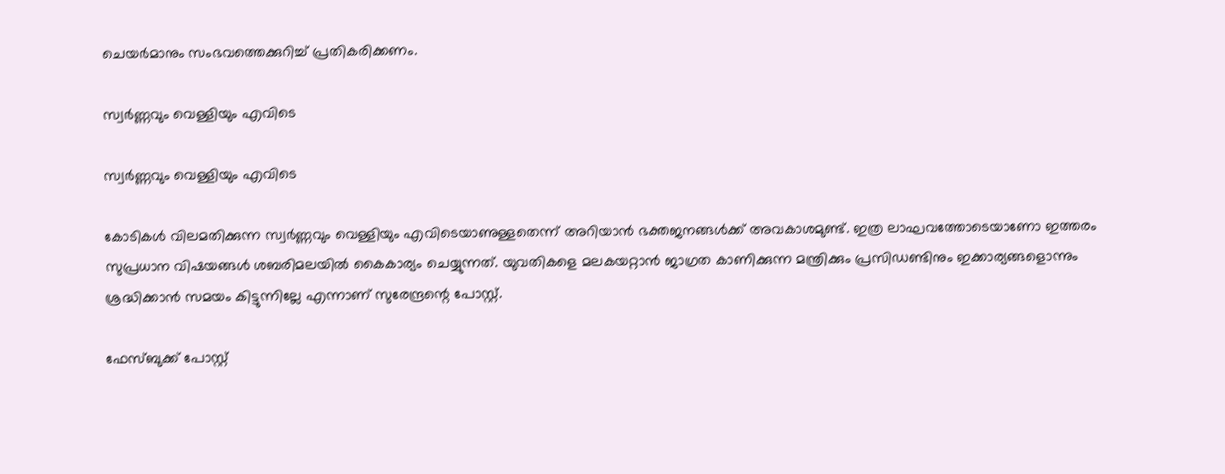ചെയർമാനും സംഭവത്തെക്കുറിച്ച് പ്രതികരിക്കണം.

സ്വർണ്ണവും വെള്ളിയും എവിടെ

സ്വർണ്ണവും വെള്ളിയും എവിടെ

കോടികൾ വിലമതിക്കുന്ന സ്വർണ്ണവും വെള്ളിയും എവിടെയാണുള്ളതെന്ന് അറിയാൻ ഭക്തജനങ്ങൾക്ക് അവകാശമുണ്ട്. ഇത്ര ലാഘവത്തോടെയാണോ ഇത്തരം സുപ്രധാന വിഷയങ്ങൾ ശബരിമലയിൽ കൈകാര്യം ചെയ്യുന്നത്. യുവതികളെ മലകയറ്റാൻ ജാഗ്രത കാണിക്കുന്ന മന്ത്രിക്കും പ്രസിഡണ്ടിനും ഇക്കാര്യങ്ങളൊന്നും ശ്രദ്ധിക്കാൻ സമയം കിട്ടുന്നില്ലേ എന്നാണ് സുരേന്ദ്രന്റെ പോസ്റ്റ്.

ഫേസ്ബുക്ക് പോസ്റ്റ്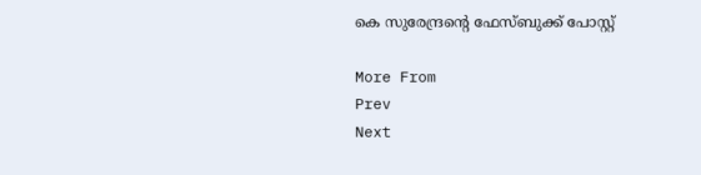കെ സുരേന്ദ്രന്റെ ഫേസ്ബുക്ക് പോസ്റ്റ്

More From
Prev
Next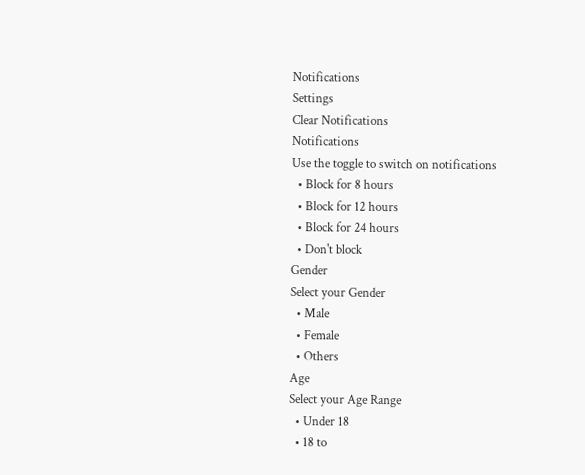Notifications
Settings
Clear Notifications
Notifications
Use the toggle to switch on notifications
  • Block for 8 hours
  • Block for 12 hours
  • Block for 24 hours
  • Don't block
Gender
Select your Gender
  • Male
  • Female
  • Others
Age
Select your Age Range
  • Under 18
  • 18 to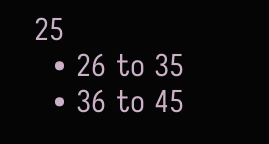25
  • 26 to 35
  • 36 to 45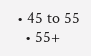• 45 to 55
  • 55+